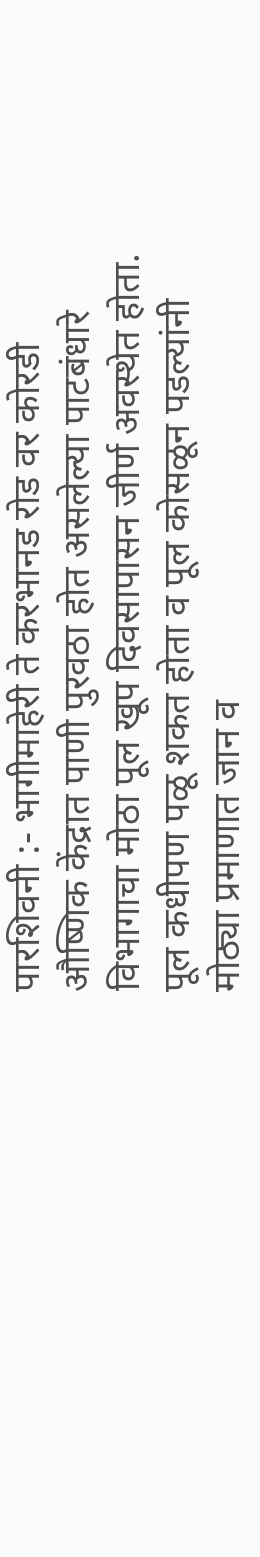पारशिवनी :- भागीमाहेरी ते करभानड रोड वर कोरडी औष्णिक केंद्रात पाणी पुरवठा होत असलेल्या पाटबंधारे विभागाचा मोठा पूल खूप दिवसापासन जीर्ण अवस्थेत होता. पूल कधीपण पळू शकत होता व पूल कोसळून पडल्यांनी मोठ्या प्रमाणात जान व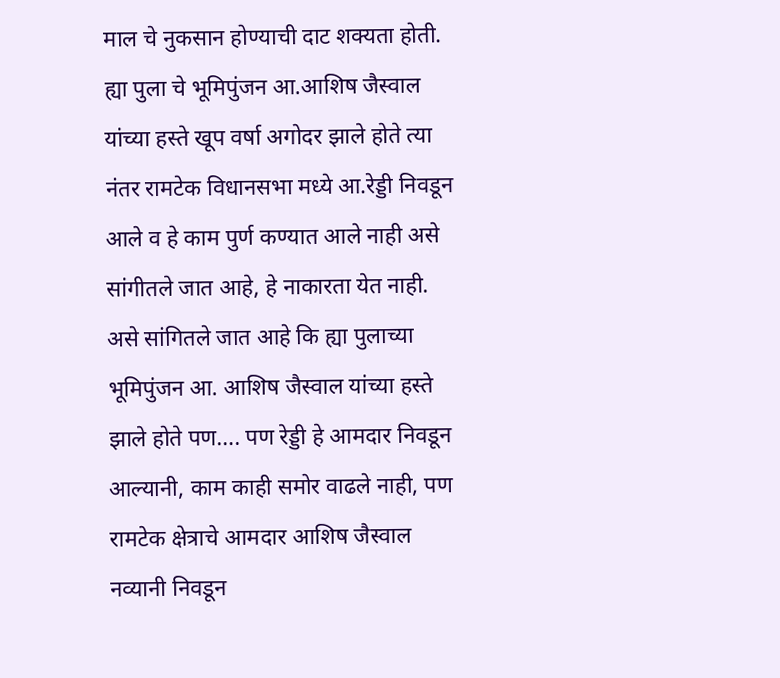माल चे नुकसान होण्याची दाट शक्यता होती.
ह्या पुला चे भूमिपुंजन आ.आशिष जैस्वाल यांच्या हस्ते खूप वर्षा अगोदर झाले होते त्या नंतर रामटेक विधानसभा मध्ये आ.रेड्डी निवडून आले व हे काम पुर्ण कण्यात आले नाही असे सांगीतले जात आहे, हे नाकारता येत नाही.
असे सांगितले जात आहे कि ह्या पुलाच्या भूमिपुंजन आ. आशिष जैस्वाल यांच्या हस्ते झाले होते पण…. पण रेड्डी हे आमदार निवडून आल्यानी, काम काही समोर वाढले नाही, पण रामटेक क्षेत्राचे आमदार आशिष जैस्वाल नव्यानी निवडून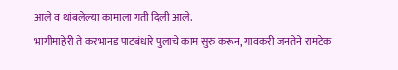आले व थांबलेल्या कामाला गती दिली आले.
भागीमाहेरी ते करभानड पाटबंधारे पुलाचे काम सुरु करून, गावकरी जनतेने रामटेक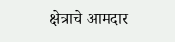क्षेत्राचे आमदार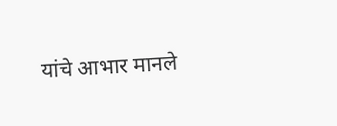यांचे आभार मानले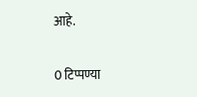आहे.


0 टिप्पण्या